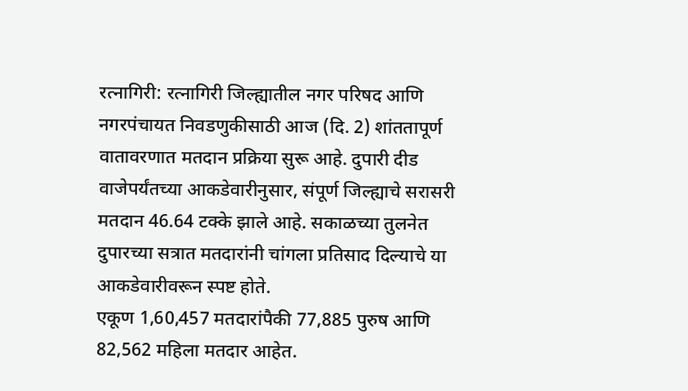रत्नागिरी: रत्नागिरी जिल्ह्यातील नगर परिषद आणि नगरपंचायत निवडणुकीसाठी आज (दि. 2) शांततापूर्ण वातावरणात मतदान प्रक्रिया सुरू आहे. दुपारी दीड वाजेपर्यंतच्या आकडेवारीनुसार, संपूर्ण जिल्ह्याचे सरासरी मतदान 46.64 टक्के झाले आहे. सकाळच्या तुलनेत दुपारच्या सत्रात मतदारांनी चांगला प्रतिसाद दिल्याचे या आकडेवारीवरून स्पष्ट होते.
एकूण 1,60,457 मतदारांपैकी 77,885 पुरुष आणि 82,562 महिला मतदार आहेत.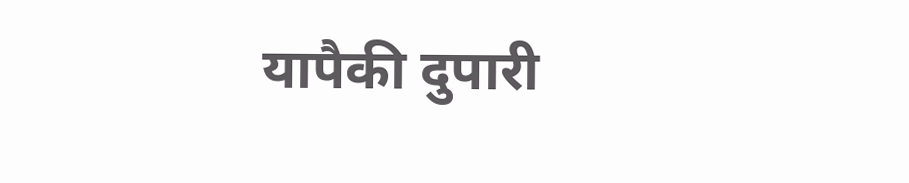यापैकी दुपारी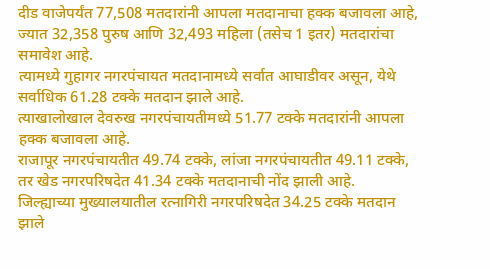दीड वाजेपर्यंत 77,508 मतदारांनी आपला मतदानाचा हक्क बजावला आहे, ज्यात 32,358 पुरुष आणि 32,493 महिला (तसेच 1 इतर) मतदारांचा समावेश आहे.
त्यामध्ये गुहागर नगरपंचायत मतदानामध्ये सर्वात आघाडीवर असून, येथे सर्वाधिक 61.28 टक्के मतदान झाले आहे.
त्याखालोखाल देवरुख नगरपंचायतीमध्ये 51.77 टक्के मतदारांनी आपला हक्क बजावला आहे.
राजापूर नगरपंचायतीत 49.74 टक्के, लांजा नगरपंचायतीत 49.11 टक्के, तर खेड नगरपरिषदेत 41.34 टक्के मतदानाची नोंद झाली आहे.
जिल्ह्याच्या मुख्यालयातील रत्नागिरी नगरपरिषदेत 34.25 टक्के मतदान झाले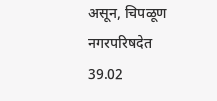असून, चिपळूण नगरपरिषदेत 39.02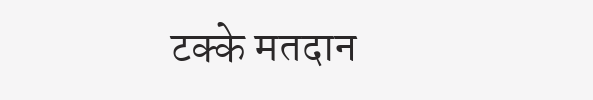टक्के मतदान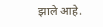झाले आहे.